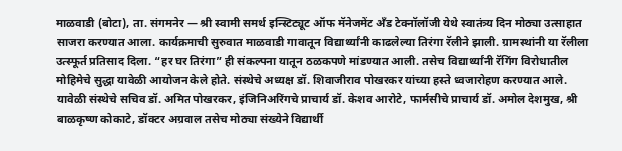माळवाडी (बोटा), ता. संगमनेर — श्री स्वामी समर्थ इन्स्टिट्यूट ऑफ मॅनेजमेंट अँड टेक्नॉलॉजी येथे स्वातंत्र्य दिन मोठ्या उत्साहात साजरा करण्यात आला. कार्यक्रमाची सुरुवात माळवाडी गावातून विद्यार्थ्यांनी काढलेल्या तिरंगा रॅलीने झाली. ग्रामस्थांनी या रॅलीला उत्स्फूर्त प्रतिसाद दिला. “हर घर तिरंगा” ही संकल्पना यातून ठळकपणे मांडण्यात आली. तसेच विद्यार्थ्यांनी रॅगिंग विरोधातील मोहिमेचे सुद्धा यावेळी आयोजन केले होते. संस्थेचे अध्यक्ष डॉ. शिवाजीराव पोखरकर यांच्या हस्ते ध्वजारोहण करण्यात आले. यावेळी संस्थेचे सचिव डॉ. अमित पोखरकर, इंजिनिअरिंगचे प्राचार्य डॉ. केशव आरोटे, फार्मसीचे प्राचार्य डॉ. अमोल देशमुख, श्री बाळकृष्ण कोकाटे, डॉक्टर अग्रवाल तसेच मोठ्या संख्येने विद्यार्थी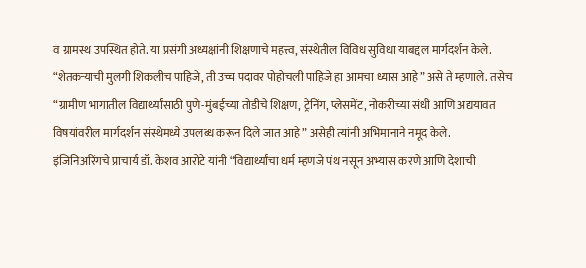व ग्रामस्थ उपस्थित होते. या प्रसंगी अध्यक्षांनी शिक्षणाचे महत्त्व, संस्थेतील विविध सुविधा याबद्दल मार्गदर्शन केले. “शेतकऱ्याची मुलगी शिकलीच पाहिजे, ती उच्च पदावर पोहोचली पाहिजे हा आमचा ध्यास आहे” असे ते म्हणाले. तसेच “ग्रामीण भागातील विद्यार्थ्यांसाठी पुणे-मुंबईच्या तोडीचे शिक्षण, ट्रेनिंग, प्लेसमेंट, नोकरीच्या संधी आणि अद्ययावत विषयांवरील मार्गदर्शन संस्थेमध्ये उपलब्ध करून दिले जात आहे” असेही त्यांनी अभिमानाने नमूद केले.
इंजिनिअरिंगचे प्राचार्य डॉ. केशव आरोटे यांनी “विद्यार्थ्यांचा धर्म म्हणजे पंथ नसून अभ्यास करणे आणि देशाची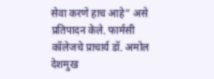सेवा करणे हाच आहे” असे प्रतिपादन केले. फार्मसी कॉलेजचे प्राचार्य डॉ. अमोल देशमुख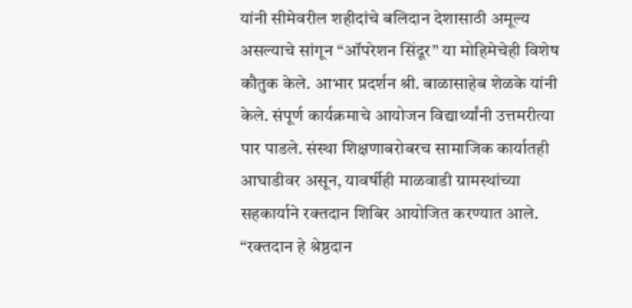यांनी सीमेवरील शहीदांचे बलिदान देशासाठी अमूल्य असल्याचे सांगून “ऑपरेशन सिंदूर” या मोहिमेचेही विशेष कौतुक केले. आभार प्रदर्शन श्री. बाळासाहेब शेळके यांनी केले. संपूर्ण कार्यक्रमाचे आयोजन विद्यार्थ्यांनी उत्तमरीत्या पार पाडले. संस्था शिक्षणाबरोबरच सामाजिक कार्यातही आघाडीवर असून, यावर्षीही माळवाडी ग्रामस्थांच्या सहकार्याने रक्तदान शिबिर आयोजित करण्यात आले. “रक्तदान हे श्रेष्ठदान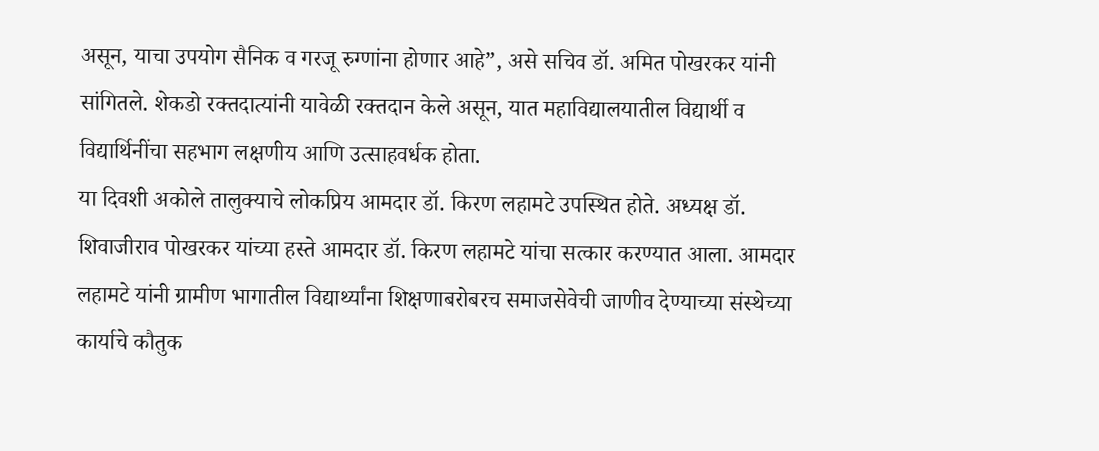असून, याचा उपयोग सैनिक व गरजू रुग्णांना होणार आहे”, असे सचिव डॉ. अमित पोखरकर यांनी सांगितले. शेकडो रक्तदात्यांनी यावेळी रक्तदान केले असून, यात महाविद्यालयातील विद्यार्थी व विद्यार्थिनींचा सहभाग लक्षणीय आणि उत्साहवर्धक होता.
या दिवशी अकोले तालुक्याचे लोकप्रिय आमदार डॉ. किरण लहामटे उपस्थित होते. अध्यक्ष डॉ. शिवाजीराव पोखरकर यांच्या हस्ते आमदार डॉ. किरण लहामटे यांचा सत्कार करण्यात आला. आमदार लहामटे यांनी ग्रामीण भागातील विद्यार्थ्यांना शिक्षणाबरोबरच समाजसेवेची जाणीव देण्याच्या संस्थेच्या कार्याचे कौतुक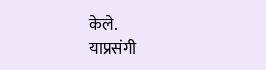केले.
याप्रसंगी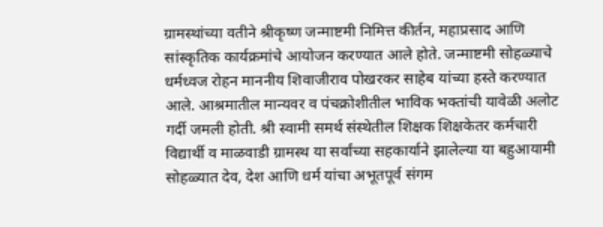ग्रामस्थांच्या वतीने श्रीकृष्ण जन्माष्टमी निमित्त कीर्तन, महाप्रसाद आणि सांस्कृतिक कार्यक्रमांचे आयोजन करण्यात आले होते. जन्माष्टमी सोहळ्याचे धर्मध्वज रोहन माननीय शिवाजीराव पोखरकर साहेब यांच्या हस्ते करण्यात आले. आश्रमातील मान्यवर व पंचक्रोशीतील भाविक भक्तांची यावेळी अलोट गर्दी जमली होती. श्री स्वामी समर्थ संस्थेतील शिक्षक शिक्षकेतर कर्मचारी विद्यार्थी व माळवाडी ग्रामस्थ या सर्वांच्या सहकार्याने झालेल्या या बहुआयामी सोहळ्यात देव, देश आणि धर्म यांचा अभूतपूर्व संगम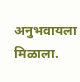अनुभवायला मिळाला.